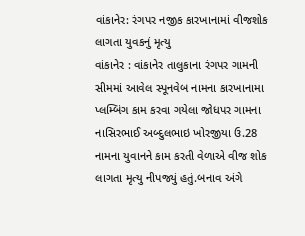વાંકાનેર: રંગપર નજીક કારખાનામાં વીજશોક લાગતા યુવકનું મૃત્યુ
વાંકાનેર : વાંકાનેર તાલુકાના રંગપર ગામની સીમમાં આવેલ સ્પૂનવેબ નામના કારખાનામા પ્લમ્બિંગ કામ કરવા ગયેલા જોધપર ગામના નાસિરભાઈ અબ્દુલભાઇ ખોરજીયા ઉ.28 નામના યુવાનને કામ કરતી વેળાએ વીજ શોક લાગતા મૃત્યુ નીપજ્યું હતું.બનાવ અંગે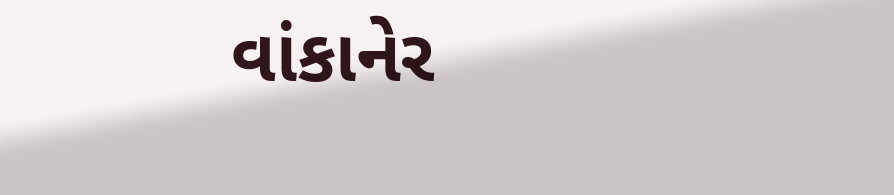વાંકાનેર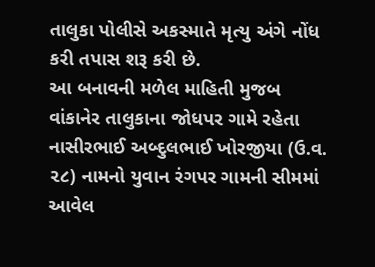તાલુકા પોલીસે અકસ્માતે મૃત્યુ અંગે નોંધ કરી તપાસ શરૂ કરી છે.
આ બનાવની મળેલ માહિતી મુજબ વાંકાનેર તાલુકાના જોધપર ગામે રહેતા નાસીરભાઈ અબ્દુલભાઈ ખોરજીયા (ઉ.વ. ૨૮) નામનો યુવાન રંગપર ગામની સીમમાં આવેલ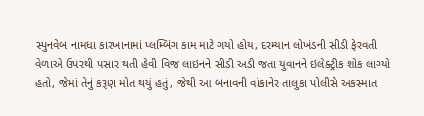સ્પુનવેબ નામધા કારખાનામાં પ્લમ્બિંગ કામ માટે ગયો હોય, દરમ્યાન લોખંડની સીડી ફેરવતી વેળાએ ઉપરથી પસાર થતી હેવી વિજ લાઇનને સીડી અડી જતા યુવાનને ઇલેક્ટ્રીક શોક લાગ્યો હતો, જેમાં તેનું કરૂણ મોત થયું હતું, જેથી આ બનાવની વાંકાનેર તાલુકા પોલીસે અકસ્માત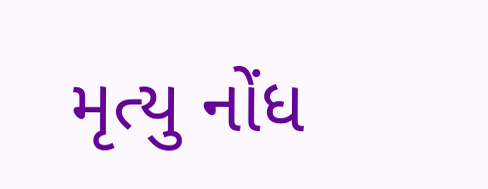મૃત્યુ નોંધ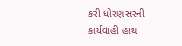કરી ધોરણસરની કાર્યવાહી હાથ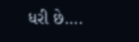ધરી છે….